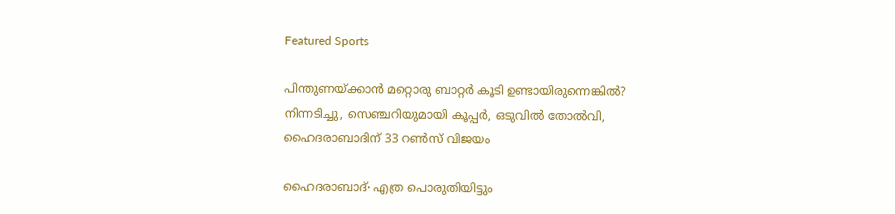Featured Sports

പിന്തുണയ്ക്കാന്‍ മറ്റൊരു ബാറ്റർ കൂടി ഉണ്ടായിരുന്നെങ്കിൽ? നിന്നടിച്ചു, സെഞ്ചറിയുമായി കൂപ്പർ, ഒടുവില്‍ തോല്‍വി, ഹൈദരാബാദിന് 33 റൺസ് വിജയം

ഹൈദരാബാദ്∙ എത്ര പൊരുതിയിട്ടും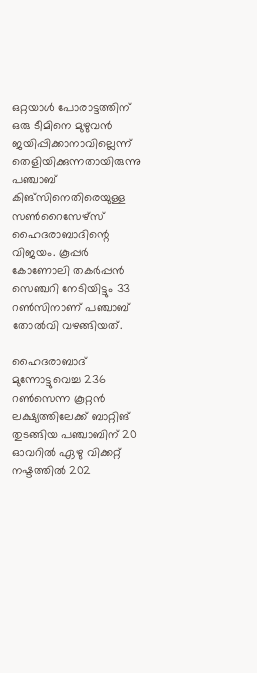ഒറ്റയാൾ പോരാട്ടത്തിന് ഒരു ടീമിനെ മുഴുവൻ ജയിപ്പിക്കാനാവില്ലെന്ന് തെളിയിക്കുന്നതായിരുന്നു പഞ്ചാബ് കിങ്‌സിനെതിരെയുള്ള സൺറൈസേഴ്സ് ഹൈദരാബാദിന്റെ വിജയം. കൂപ്പർ കോണോലി തകർപ്പൻ സെഞ്ചറി നേടിയിട്ടും 33 റൺസിനാണ് പഞ്ചാബ് തോൽവി വഴങ്ങിയത്.

ഹൈദരാബാദ് മുന്നോട്ടുവെച്ച 236 റൺസെന്ന കൂറ്റൻ ലക്ഷ്യത്തിലേക്ക് ബാറ്റിങ് തുടങ്ങിയ പഞ്ചാബിന് 20 ഓവറിൽ ഏഴു വിക്കറ്റ് നഷ്ടത്തിൽ 202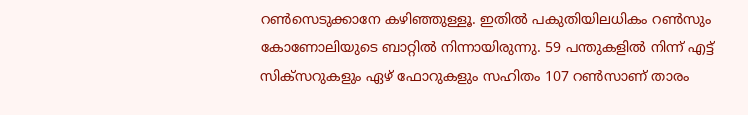റൺസെടുക്കാനേ കഴിഞ്ഞുള്ളൂ. ഇതിൽ പകുതിയിലധികം റൺസും കോണോലിയുടെ ബാറ്റിൽ നിന്നായിരുന്നു. 59 പന്തുകളിൽ നിന്ന് എട്ട് സിക്സറുകളും ഏഴ് ഫോറുകളും സഹിതം 107 റൺസാണ് താരം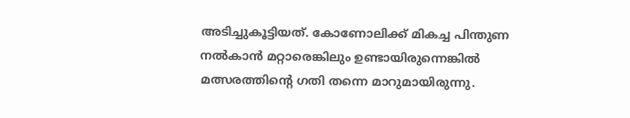അടിച്ചുകൂട്ടിയത്. കോണോലിക്ക് മികച്ച പിന്തുണ നൽകാൻ മറ്റാരെങ്കിലും ഉണ്ടായിരുന്നെങ്കിൽ മത്സരത്തിന്റെ ഗതി തന്നെ മാറുമായിരുന്നു.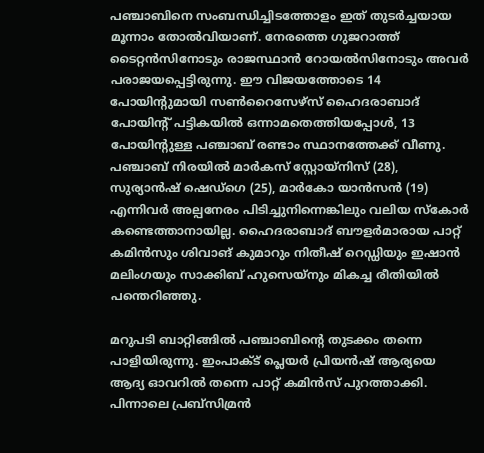പഞ്ചാബിനെ സംബന്ധിച്ചിടത്തോളം ഇത് തുടർച്ചയായ മൂന്നാം തോൽവിയാണ്. നേരത്തെ ഗുജറാത്ത് ടൈറ്റൻസിനോടും രാജസ്ഥാൻ റോയൽസിനോടും അവർ പരാജയപ്പെട്ടിരുന്നു. ഈ വിജയത്തോടെ 14 പോയിന്റുമായി സൺറൈസേഴ്സ് ഹൈദരാബാദ് പോയിന്റ് പട്ടികയിൽ ഒന്നാമതെത്തിയപ്പോൾ, 13 പോയിന്റുള്ള പഞ്ചാബ് രണ്ടാം സ്ഥാനത്തേക്ക് വീണു. പഞ്ചാബ് നിരയിൽ മാർകസ് സ്റ്റോയ്നിസ് (28), സുര്യാൻഷ് ഷെഡ്ഗെ (25), മാർകോ യാൻസന്‍ (19) എന്നിവർ അല്പനേരം പിടിച്ചുനിന്നെങ്കിലും വലിയ സ്കോർ കണ്ടെത്താനായില്ല. ഹൈദരാബാദ് ബൗളർമാരായ പാറ്റ് കമിൻസും ശിവാങ് കുമാറും നിതീഷ് റെഡ്ഡിയും ഇഷാൻ മലിംഗയും സാക്കിബ് ഹുസെയ്‌നും മികച്ച രീതിയിൽ പന്തെറിഞ്ഞു.

മറുപടി ബാറ്റിങ്ങിൽ പഞ്ചാബിന്റെ തുടക്കം തന്നെ പാളിയിരുന്നു. ഇംപാക്ട് പ്ലെയർ പ്രിയൻഷ് ആര്യയെ ആദ്യ ഓവറിൽ തന്നെ പാറ്റ് കമിൻസ് പുറത്താക്കി. പിന്നാലെ പ്രബ്സിമ്രൻ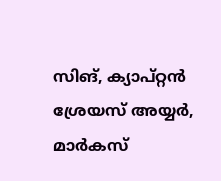സിങ്, ക്യാപ്റ്റൻ ശ്രേയസ് അയ്യർ, മാർകസ്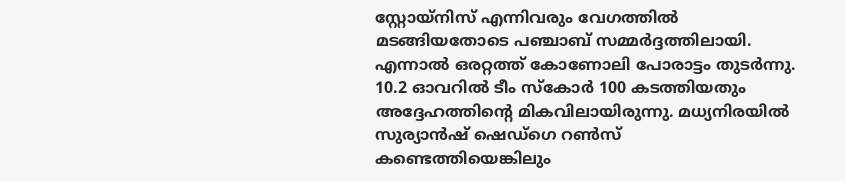സ്റ്റോയ്നിസ് എന്നിവരും വേഗത്തിൽ മടങ്ങിയതോടെ പഞ്ചാബ് സമ്മർദ്ദത്തിലായി. എന്നാൽ ഒരറ്റത്ത് കോണോലി പോരാട്ടം തുടർന്നു. 10.2 ഓവറിൽ ടീം സ്കോർ 100 കടത്തിയതും അദ്ദേഹത്തിന്റെ മികവിലായിരുന്നു. മധ്യനിരയിൽ സുര്യാൻഷ് ഷെഡ്ഗെ റൺസ് കണ്ടെത്തിയെങ്കിലും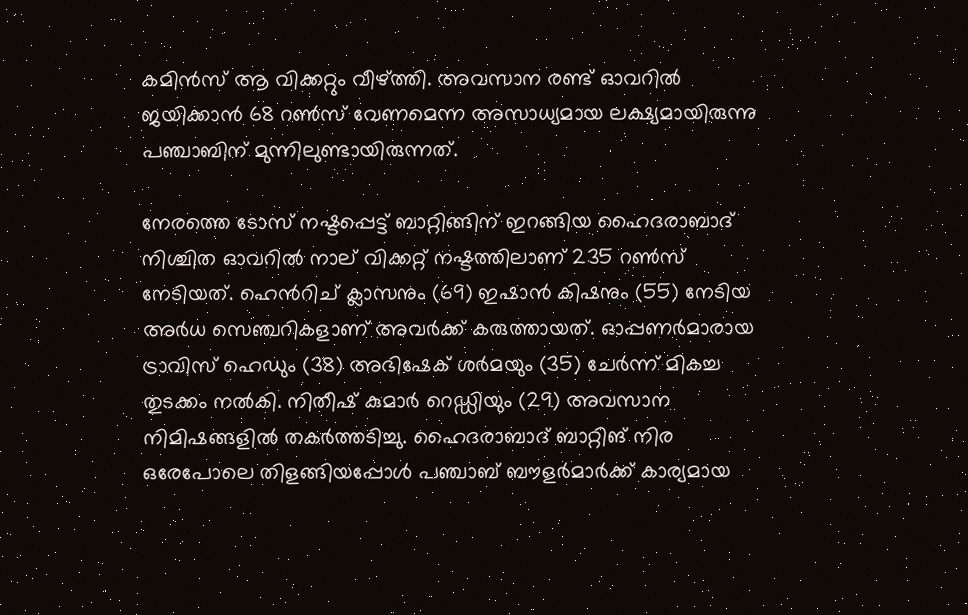കമിൻസ് ആ വിക്കറ്റും വീഴ്ത്തി. അവസാന രണ്ട് ഓവറിൽ ജയിക്കാൻ 68 റൺസ് വേണമെന്ന അസാധ്യമായ ലക്ഷ്യമായിരുന്നു പഞ്ചാബിന് മുന്നിലുണ്ടായിരുന്നത്.

നേരത്തെ ടോസ് നഷ്ടപ്പെട്ട് ബാറ്റിങ്ങിന് ഇറങ്ങിയ ഹൈദരാബാദ് നിശ്ചിത ഓവറിൽ നാല് വിക്കറ്റ് നഷ്ടത്തിലാണ് 235 റൺസ് നേടിയത്. ഹെൻറിച് ക്ലാസനും (69) ഇഷാൻ കിഷനും (55) നേടിയ അർധ സെഞ്ചറികളാണ് അവർക്ക് കരുത്തായത്. ഓപ്പണർമാരായ ട്രാവിസ് ഹെഡും (38) അഭിഷേക് ശർമയും (35) ചേർന്ന് മികച്ച തുടക്കം നൽകി. നിതീഷ് കുമാർ റെഡ്ഡിയും (29) അവസാന നിമിഷങ്ങളിൽ തകർത്തടിച്ചു. ഹൈദരാബാദ് ബാറ്റിങ് നിര ഒരേപോലെ തിളങ്ങിയപ്പോൾ പഞ്ചാബ് ബൗളർമാർക്ക് കാര്യമായ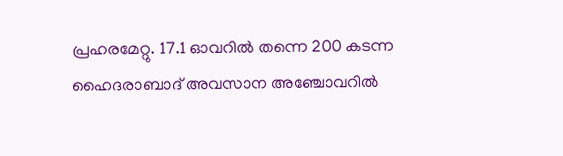പ്രഹരമേറ്റു. 17.1 ഓവറിൽ തന്നെ 200 കടന്ന ഹൈദരാബാദ് അവസാന അഞ്ചോവറിൽ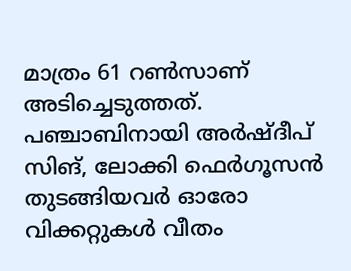മാത്രം 61 റൺസാണ് അടിച്ചെടുത്തത്. പഞ്ചാബിനായി അർഷ്ദീപ് സിങ്, ലോക്കി ഫെർഗൂസന്‍ തുടങ്ങിയവർ ഓരോ വിക്കറ്റുകൾ വീതം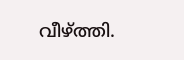വീഴ്ത്തി.